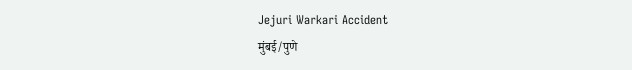Jejuri Warkari Accident
मुंबई/पुणे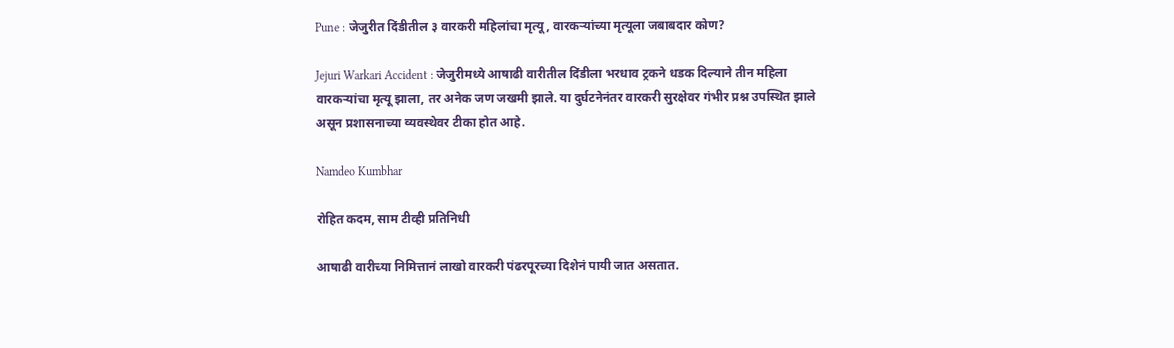Pune : जेजुरीत दिंडीतील ३ वारकरी महिलांचा मृत्यू, वारकऱ्यांच्या मृत्यूला जबाबदार कोण?

Jejuri Warkari Accident : जेजुरीमध्ये आषाढी वारीतील दिंडीला भरधाव ट्रकने धडक दिल्याने तीन महिला वारकऱ्यांचा मृत्यू झाला, तर अनेक जण जखमी झाले. या दुर्घटनेनंतर वारकरी सुरक्षेवर गंभीर प्रश्न उपस्थित झाले असून प्रशासनाच्या व्यवस्थेवर टीका होत आहे.

Namdeo Kumbhar

रोहित कदम, साम टीव्ही प्रतिनिधी

आषाढी वारीच्या निमित्तानं लाखो वारकरी पंढरपूरच्या दिशेनं पायी जात असतात.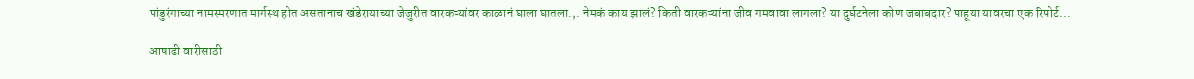पांडुरंगाच्या नामस्मरणात मार्गस्थ होत असतानाच खंडेरायाच्या जेजुरीत वारकऱ्यांवर काळानं घाला घातला.,. नेमकं काय झालं? किती वारकऱ्यांना जीव गमवावा लागला? या दुर्घटनेला कोण जबाबदार? पाहूया यावरचा एक रिपोर्ट...

आषाढी वारीसाठी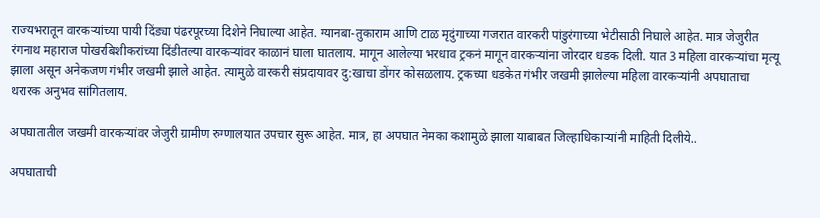राज्यभरातून वारकऱ्यांच्या पायी दिंड्या पंढरपूरच्या दिशेने निघाल्या आहेत. ग्यानबा-तुकाराम आणि टाळ मृदुंगाच्या गजरात वारकरी पांडुरंगाच्या भेटीसाठी निघाले आहेत. मात्र जेजुरीत रंगनाथ महाराज पोखरबिशीकरांच्या दिंडीतल्या वारकऱ्यांवर काळानं घाला घातलाय. मागून आलेल्या भरधाव ट्रकनं मागून वारकऱ्यांना जोरदार धडक दिली. यात 3 महिला वारकऱ्यांचा मृत्यू झाला असून अनेकजण गंभीर जखमी झाले आहेत. त्यामुळे वारकरी संप्रदायावर दु:खाचा डोंगर कोसळलाय. ट्रकच्या धडकेत गंभीर जखमी झालेल्या महिला वारकऱ्यांनी अपघाताचा थरारक अनुभव सांगितलाय.

अपघातातील जखमी वारकऱ्यांवर जेजुरी ग्रामीण रुग्णालयात उपचार सुरू आहेत. मात्र, हा अपघात नेमका कशामुळे झाला याबाबत जिल्हाधिकाऱ्यांनी माहिती दिलीये..

अपघाताची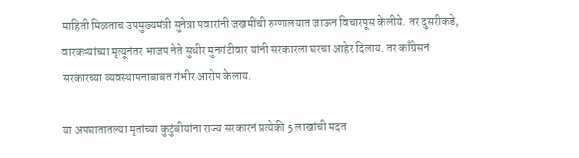माहिती मिळताच उपमुख्यमंत्री सुनेत्रा पवारांनी जखमींची रुग्णालयात जाऊन विचारपूस केलीये. तर दुसरीकडे, वारकऱ्यांच्या मृत्यूनंतर भाजप नेते सुधीर मुनगंटीवार यांनी सरकारला घरचा आहेर दिलाय. तर काँग्रेसनं सरकारच्या व्यवस्थापनाबाबत गंभीर आरोप केलाय.

या अपघातातल्या मृतांच्या कुटुंबीयांना राज्य सरकारनं प्रत्येकी 5 लाखांची मदत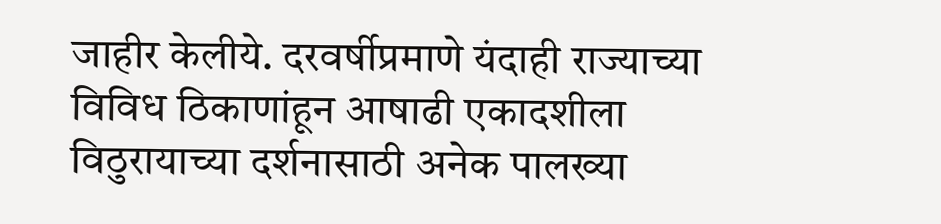जाहीर केलीये. दरवर्षीप्रमाणे यंदाही राज्याच्या विविध ठिकाणांहून आषाढी एकादशीला विठुरायाच्या दर्शनासाठी अनेक पालख्या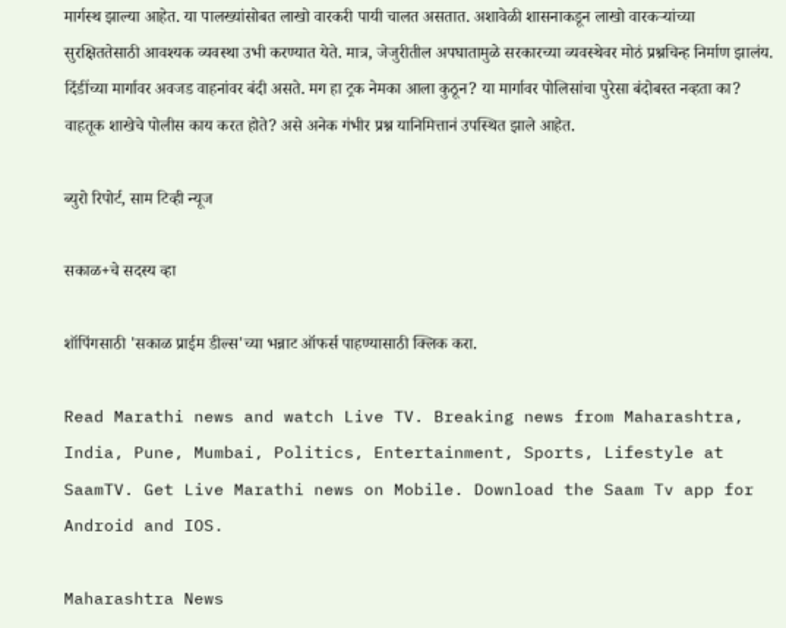मार्गस्थ झाल्या आहेत. या पालख्यांसोबत लाखो वारकरी पायी चालत असतात. अशावेळी शासनाकडून लाखो वारकऱ्यांच्या सुरक्षिततेसाठी आवश्यक व्यवस्था उभी करण्यात येते. मात्र, जेजुरीतील अपघातामुळे सरकारच्या व्यवस्थेवर मोठं प्रश्नचिन्ह निर्माण झालंय. दिंडींच्या मार्गावर अवजड वाहनांवर बंदी असते. मग हा ट्रक नेमका आला कुठून? या मार्गावर पोलिसांचा पुरेसा बंदोबस्त नव्हता का? वाहतूक शाखेचे पोलीस काय करत होते? असे अनेक गंभीर प्रश्न यानिमित्तानं उपस्थित झाले आहेत.

ब्युरो रिपोर्ट, साम टिव्ही न्यूज

सकाळ+चे सदस्य व्हा

शॉपिंगसाठी 'सकाळ प्राईम डील्स'च्या भन्नाट ऑफर्स पाहण्यासाठी क्लिक करा.

Read Marathi news and watch Live TV. Breaking news from Maharashtra, India, Pune, Mumbai, Politics, Entertainment, Sports, Lifestyle at SaamTV. Get Live Marathi news on Mobile. Download the Saam Tv app for Android and IOS.

Maharashtra News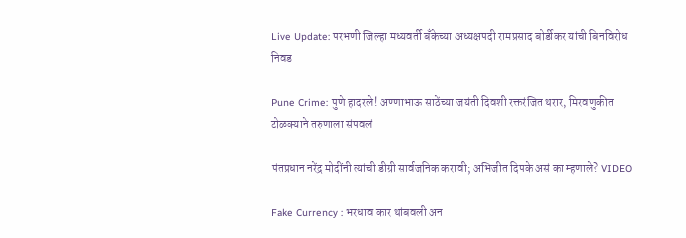Live Update: परभणी जिल्हा मध्यवर्ती बँकेच्या अध्यक्षपदी रामप्रसाद बोर्डीकर यांची बिनविरोध निवड

Pune Crime: पुणे हादरले! अण्णाभाऊ साठेंच्या जयंती दिवशी रक्तरंजित थरार, मिरवणुकीत टोळक्याने तरुणाला संपवलं

पंतप्रधान नरेंद्र मोदींनी त्यांची डीग्री सार्वजनिक करावी; अभिजीत दिपके असं का म्हणाले? VIDEO

Fake Currency : भरधाव कार थांबवली अन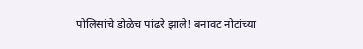पोलिसांचे डोळेच पांढरे झाले! बनावट नोटांच्या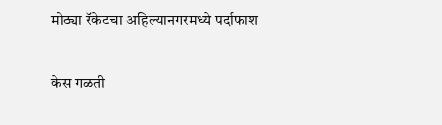मोठ्या रॅकेटचा अहिल्यानगरमध्ये पर्दाफाश

केस गळती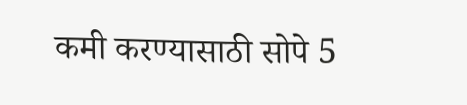कमी करण्यासाठी सोपे 5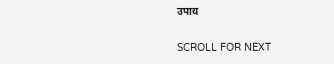उपाय

SCROLL FOR NEXT